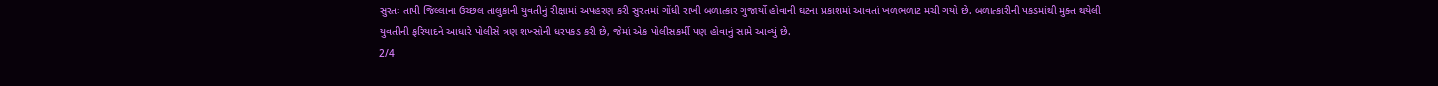સુરતઃ તાપી જિલ્લાના ઉચ્છલ તાલુકાની યુવતીનું રીક્ષામાં અપહરણ કરી સુરતમાં ગોંધી રાખી બળાત્કાર ગુજાર્યો હોવાની ઘટના પ્રકાશમાં આવતાં ખળભળાટ મચી ગયો છે. બળાત્કારીની પકડમાંથી મુક્ત થયેલી યુવતીની ફરિયાદને આધારે પોલીસે ત્રણ શખ્સોની ધરપકડ કરી છે, જેમાં એક પોલીસકર્મી પણ હોવાનું સામે આવ્યું છે.
2/4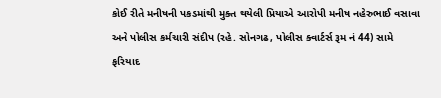કોઈ રીતે મનીષની પકડમાંથી મુક્ત થયેલી પ્રિયાએ આરોપી મનીષ નહેરુભાઈ વસાવા અને પોલીસ કર્મચારી સંદીપ (રહે. સોનગઢ, પોલીસ ક્વાર્ટર્સ રૂમ નં 44) સામે ફરિયાદ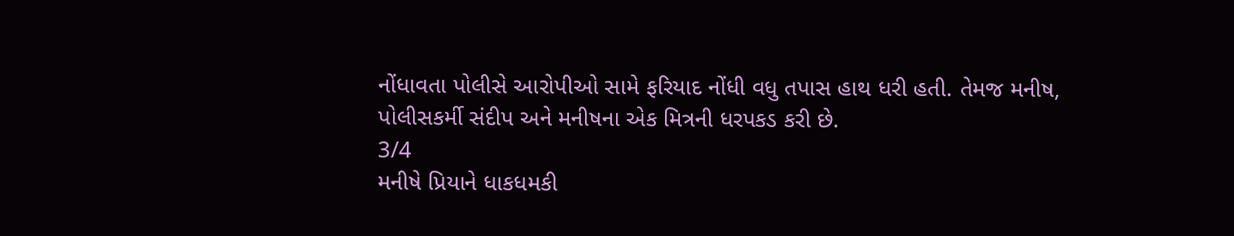નોંધાવતા પોલીસે આરોપીઓ સામે ફરિયાદ નોંધી વધુ તપાસ હાથ ધરી હતી. તેમજ મનીષ, પોલીસકર્મી સંદીપ અને મનીષના એક મિત્રની ધરપકડ કરી છે.
3/4
મનીષે પ્રિયાને ધાકધમકી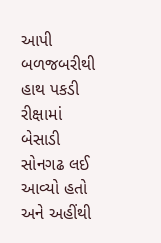આપી બળજબરીથી હાથ પકડી રીક્ષામાં બેસાડી સોનગઢ લઈ આવ્યો હતો અને અહીંથી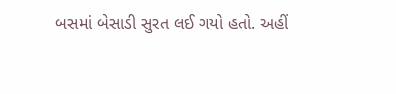બસમાં બેસાડી સુરત લઈ ગયો હતો. અહીં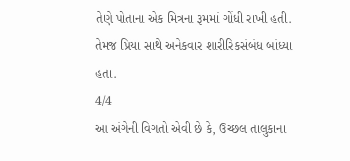તેણે પોતાના એક મિત્રના રૂમમાં ગોંધી રાખી હતી. તેમજ પ્રિયા સાથે અનેકવાર શારીરિકસંબંધ બાંધ્યા હતા.
4/4
આ અંગેની વિગતો એવી છે કે, ઉચ્છલ તાલુકાના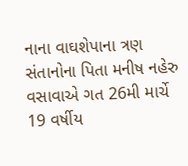નાના વાઘશેપાના ત્રણ સંતાનોના પિતા મનીષ નહેરુ વસાવાએ ગત 26મી માર્ચે 19 વર્ષીય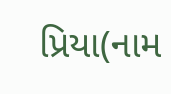પ્રિયા(નામ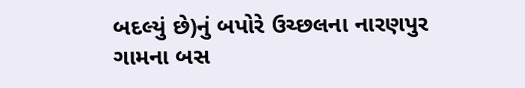બદલ્યું છે)નું બપોરે ઉચ્છલના નારણપુર ગામના બસ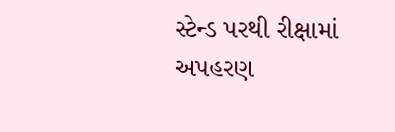સ્ટેન્ડ પરથી રીક્ષામાં અપહરણ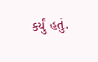કર્યું હતું.